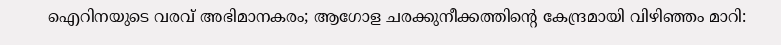ഐറിനയുടെ വരവ് അഭിമാനകരം; ആഗോള ചരക്കുനീക്കത്തിന്റെ കേന്ദ്രമായി വിഴിഞ്ഞം മാറി: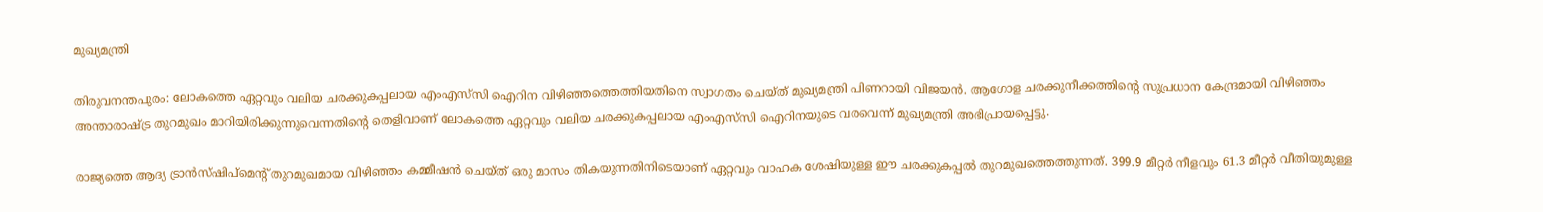മുഖ്യമന്ത്രി

തിരുവനന്തപുരം: ലോകത്തെ ഏറ്റവും വലിയ ചരക്കുകപ്പലായ എംഎസ്‌സി ഐറിന വിഴിഞ്ഞത്തെത്തിയതിനെ സ്വാഗതം ചെയ്ത് മുഖ്യമന്ത്രി പിണറായി വിജയൻ. ആഗോള ചരക്കുനീക്കത്തിന്റെ സുപ്രധാന കേന്ദ്രമായി വിഴിഞ്ഞം അന്താരാഷ്ട്ര തുറമുഖം മാറിയിരിക്കുന്നുവെന്നതിന്റെ തെളിവാണ് ലോകത്തെ ഏറ്റവും വലിയ ചരക്കുകപ്പലായ എംഎസ്‌സി ഐറിനയുടെ വരവെന്ന് മുഖ്യമന്ത്രി അഭിപ്രായപ്പെട്ടു.

രാജ്യത്തെ ആദ്യ ട്രാൻസ്ഷിപ്മെന്റ് തുറമുഖമായ വിഴിഞ്ഞം കമ്മീഷന്‍ ചെയ്ത് ഒരു മാസം തികയുന്നതിനിടെയാണ് ഏറ്റവും വാഹക ശേഷിയുള്ള ഈ ചരക്കുകപ്പൽ തുറമുഖത്തെത്തുന്നത്. 399.9 മീറ്റർ നീളവും 61.3 മീറ്റർ വീതിയുമുള്ള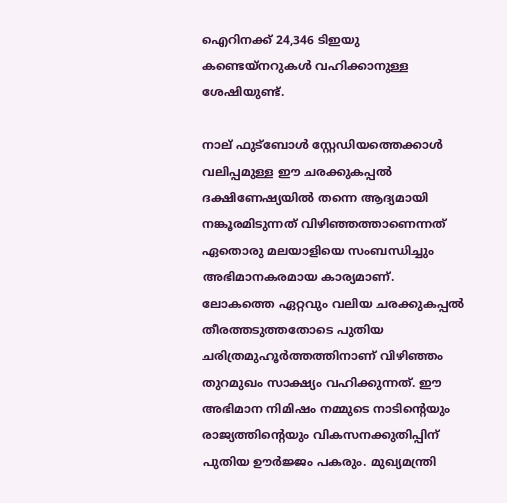ഐറിനക്ക് 24,346 ടിഇയു കണ്ടെയ്‌നറുകൾ വഹിക്കാനുള്ള ശേഷിയുണ്ട്.

നാല് ഫുട്ബോൾ സ്റ്റേഡിയത്തെക്കാൾ വലിപ്പമുള്ള ഈ ചരക്കുകപ്പൽ ദക്ഷിണേഷ്യയിൽ തന്നെ ആദ്യമായി നങ്കൂരമിടുന്നത് വിഴിഞ്ഞത്താണെന്നത് ഏതൊരു മലയാളിയെ സംബന്ധിച്ചും അഭിമാനകരമായ കാര്യമാണ്. ലോകത്തെ ഏറ്റവും വലിയ ചരക്കുകപ്പൽ തീരത്തടുത്തതോടെ പുതിയ ചരിത്രമുഹൂർത്തത്തിനാണ് വിഴിഞ്ഞം തുറമുഖം സാക്ഷ്യം വഹിക്കുന്നത്. ഈ അഭിമാന നിമിഷം നമ്മുടെ നാടിന്റെയും രാജ്യത്തിന്റെയും വികസനക്കുതിപ്പിന് പുതിയ ഊർജ്ജം പകരും. മുഖ്യമന്ത്രി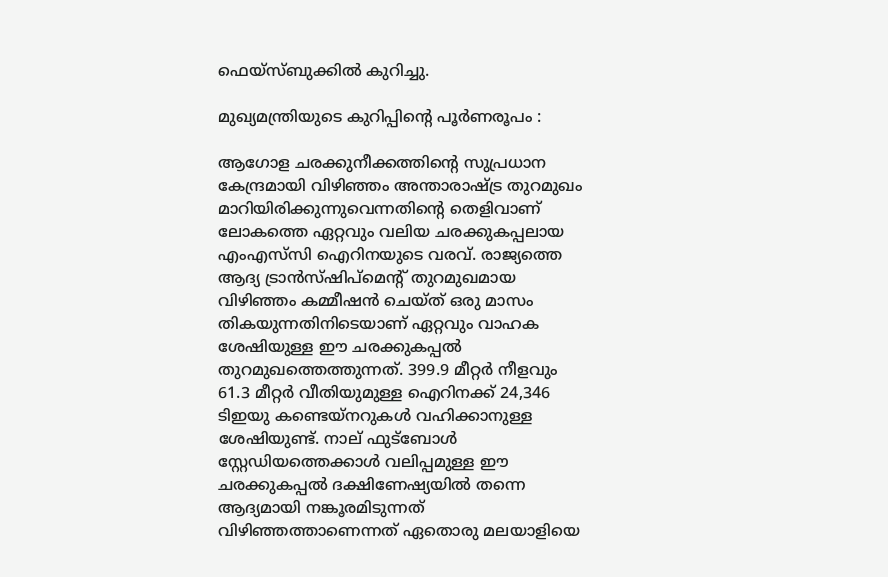ഫെയ്സ്ബുക്കിൽ കുറിച്ചു.

മുഖ്യമന്ത്രിയുടെ കുറിപ്പിന്റെ പൂർണരൂപം :

ആഗോള ചരക്കുനീക്കത്തിന്റെ സുപ്രധാന കേന്ദ്രമായി വിഴിഞ്ഞം അന്താരാഷ്ട്ര തുറമുഖം മാറിയിരിക്കുന്നുവെന്നതിന്റെ തെളിവാണ് ലോകത്തെ ഏറ്റവും വലിയ ചരക്കുകപ്പലായ എംഎസ്‌സി ഐറിനയുടെ വരവ്. രാജ്യത്തെ ആദ്യ ട്രാൻസ്ഷിപ്മെന്റ് തുറമുഖമായ വിഴിഞ്ഞം കമ്മീഷന്‍ ചെയ്ത് ഒരു മാസം തികയുന്നതിനിടെയാണ് ഏറ്റവും വാഹക ശേഷിയുള്ള ഈ ചരക്കുകപ്പൽ തുറമുഖത്തെത്തുന്നത്. 399.9 മീറ്റർ നീളവും 61.3 മീറ്റർ വീതിയുമുള്ള ഐറിനക്ക് 24,346 ടിഇയു കണ്ടെയ്‌നറുകൾ വഹിക്കാനുള്ള ശേഷിയുണ്ട്. നാല് ഫുട്ബോൾ സ്റ്റേഡിയത്തെക്കാൾ വലിപ്പമുള്ള ഈ ചരക്കുകപ്പൽ ദക്ഷിണേഷ്യയിൽ തന്നെ ആദ്യമായി നങ്കൂരമിടുന്നത് വിഴിഞ്ഞത്താണെന്നത് ഏതൊരു മലയാളിയെ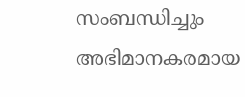സംബന്ധിച്ചും അഭിമാനകരമായ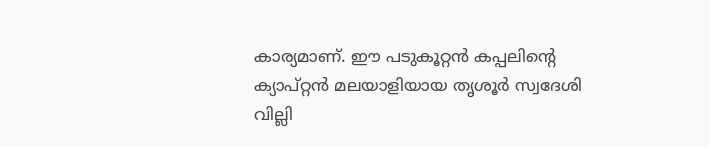കാര്യമാണ്. ഈ പടുകൂറ്റൻ കപ്പലിന്റെ ക്യാപ്‌റ്റൻ മലയാളിയായ തൃശൂർ സ്വദേശി വില്ലി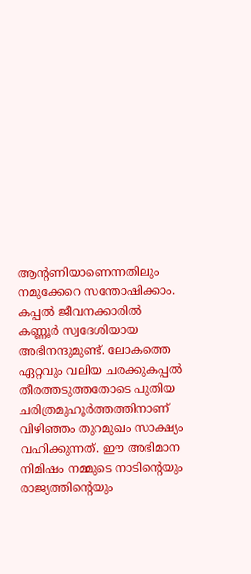ആന്റണിയാണെന്നതിലും നമുക്കേറെ സന്തോഷിക്കാം. കപ്പൽ ജീവനക്കാരിൽ കണ്ണൂർ സ്വദേശിയായ അഭിനന്ദുമുണ്ട്. ലോകത്തെ ഏറ്റവും വലിയ ചരക്കുകപ്പൽ തീരത്തടുത്തതോടെ പുതിയ ചരിത്രമുഹൂർത്തത്തിനാണ് വിഴിഞ്ഞം തുറമുഖം സാക്ഷ്യം വഹിക്കുന്നത്. ഈ അഭിമാന നിമിഷം നമ്മുടെ നാടിന്റെയും രാജ്യത്തിന്റെയും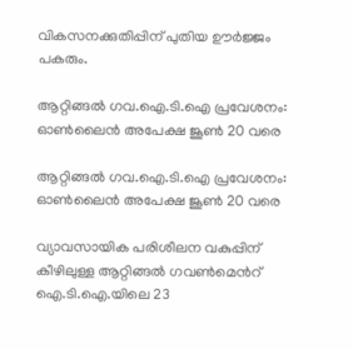വികസനക്കുതിപ്പിന് പുതിയ ഊർജ്ജം പകരും.

ആറ്റിങ്ങൽ ഗവ.ഐ.ടി.ഐ പ്രവേശനം: ഓൺലൈൻ അപേക്ഷ ജൂൺ 20 വരെ

ആറ്റിങ്ങൽ ഗവ.ഐ.ടി.ഐ പ്രവേശനം: ഓൺലൈൻ അപേക്ഷ ജൂൺ 20 വരെ

വ്യാവസായിക പരിശീലന വകുപ്പിന് കീഴിലുള്ള ആറ്റിങ്ങൽ ഗവൺമെൻറ് ഐ.ടി.ഐ.യിലെ 23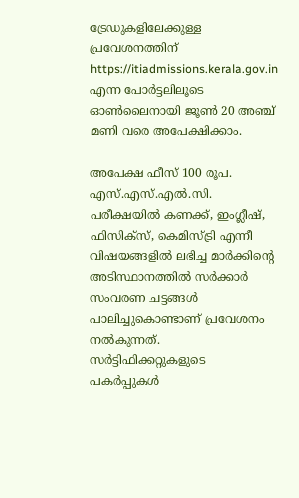ട്രേഡുകളിലേക്കുള്ള പ്രവേശനത്തിന് https://itiadmissions.kerala.gov.in എന്ന പോർട്ടലിലൂടെ ഓൺലൈനായി ജൂൺ 20 അഞ്ച് മണി വരെ അപേക്ഷിക്കാം.

അപേക്ഷ ഫീസ് 100 രൂപ. എസ്.എസ്.എൽ.സി. പരീക്ഷയിൽ കണക്ക്, ഇംഗ്ലീഷ്, ഫിസിക്സ്, കെമിസ്ട്രി എന്നീ വിഷയങ്ങളിൽ ലഭിച്ച മാർക്കിന്റെ അടിസ്ഥാനത്തിൽ സർക്കാർ സംവരണ ചട്ടങ്ങൾ പാലിച്ചുകൊണ്ടാണ് പ്രവേശനം നൽകുന്നത്. സർട്ടിഫിക്കറ്റുകളുടെ പകർപ്പുകൾ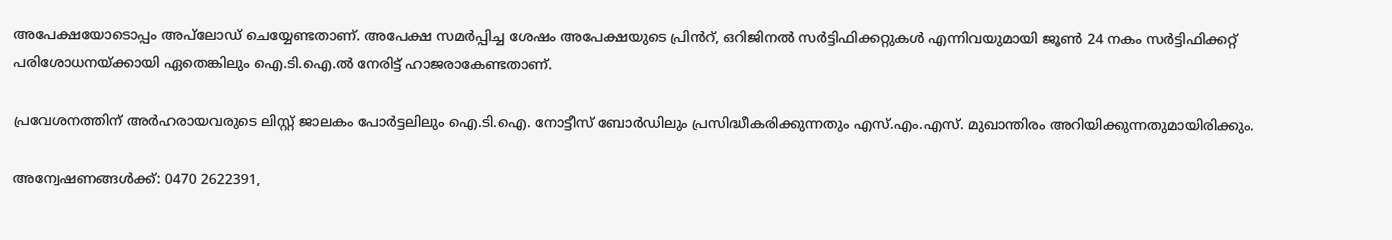അപേക്ഷയോടൊപ്പം അപ്‌ലോഡ് ചെയ്യേണ്ടതാണ്. അപേക്ഷ സമർപ്പിച്ച ശേഷം അപേക്ഷയുടെ പ്രിൻറ്, ഒറിജിനൽ സർട്ടിഫിക്കറ്റുകൾ എന്നിവയുമായി ജൂൺ 24 നകം സർട്ടിഫിക്കറ്റ് പരിശോധനയ്ക്കായി ഏതെങ്കിലും ഐ.ടി.ഐ.ൽ നേരിട്ട് ഹാജരാകേണ്ടതാണ്.

പ്രവേശനത്തിന് അർഹരായവരുടെ ലിസ്റ്റ് ജാലകം പോർട്ടലിലും ഐ.ടി.ഐ. നോട്ടീസ് ബോർഡിലും പ്രസിദ്ധീകരിക്കുന്നതും എസ്.എം.എസ്. മുഖാന്തിരം അറിയിക്കുന്നതുമായിരിക്കും.

അന്വേഷണങ്ങൾക്ക്: 0470 2622391,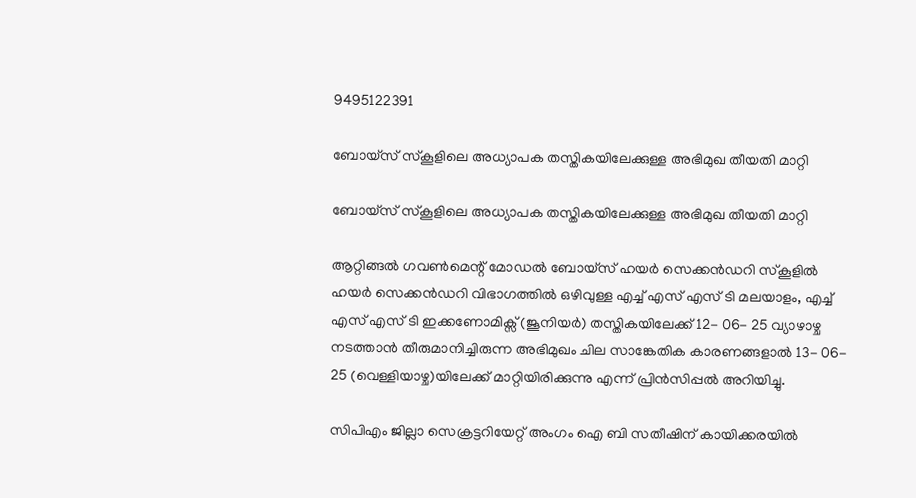9495122391

ബോയ്സ് സ്കൂളിലെ അധ്യാപക തസ്തികയിലേക്കുള്ള അഭിമുഖ തീയതി മാറ്റി

ബോയ്സ് സ്കൂളിലെ അധ്യാപക തസ്തികയിലേക്കുള്ള അഭിമുഖ തീയതി മാറ്റി

ആറ്റിങ്ങൽ ഗവൺമെന്റ് മോഡൽ ബോയ്സ് ഹയർ സെക്കൻഡറി സ്കൂളിൽ ഹയർ സെക്കൻഡറി വിഭാഗത്തിൽ ഒഴിവുള്ള എച്ച് എസ് എസ് ടി മലയാളം, എച്ച് എസ് എസ് ടി ഇക്കണോമിക്സ് (ജൂനിയർ) തസ്തികയിലേക്ക് 12- 06- 25 വ്യാഴാഴ്ച നടത്താൻ തീരുമാനിച്ചിരുന്ന അഭിമുഖം ചില സാങ്കേതിക കാരണങ്ങളാൽ 13- 06- 25 (വെള്ളിയാഴ്ച)യിലേക്ക് മാറ്റിയിരിക്കുന്നു എന്ന് പ്രിൻസിപ്പൽ അറിയിച്ചു.

സിപിഎം ജില്ലാ സെക്രട്ടറിയേറ്റ് അംഗം ഐ ബി സതീഷിന് കായിക്കരയിൽ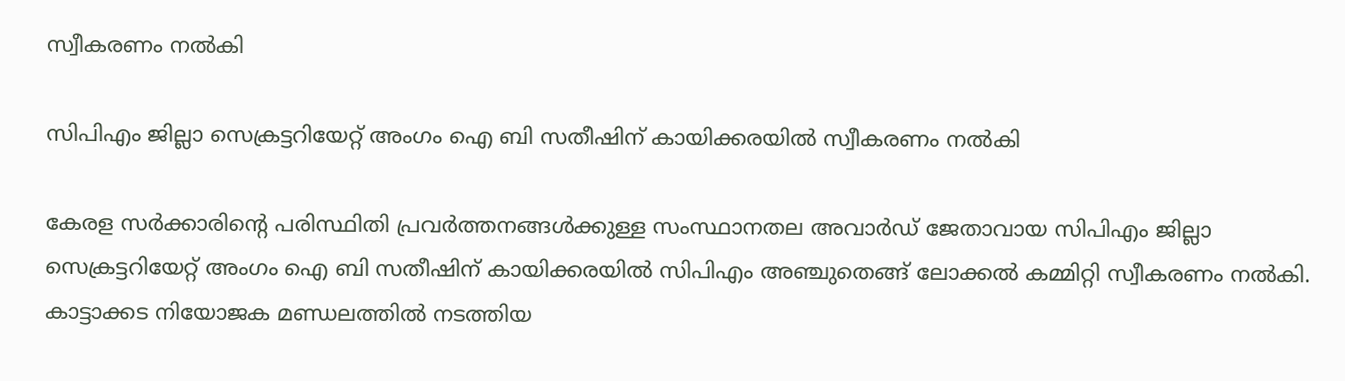സ്വീകരണം നൽകി

സിപിഎം ജില്ലാ സെക്രട്ടറിയേറ്റ് അംഗം ഐ ബി സതീഷിന് കായിക്കരയിൽ സ്വീകരണം നൽകി

കേരള സർക്കാരിന്റെ പരിസ്ഥിതി പ്രവർത്തനങ്ങൾക്കുള്ള സംസ്ഥാനതല അവാർഡ് ജേതാവായ സിപിഎം ജില്ലാ സെക്രട്ടറിയേറ്റ് അംഗം ഐ ബി സതീഷിന് കായിക്കരയിൽ സിപിഎം അഞ്ചുതെങ്ങ് ലോക്കൽ കമ്മിറ്റി സ്വീകരണം നൽകി. കാട്ടാക്കട നിയോജക മണ്ഡലത്തിൽ നടത്തിയ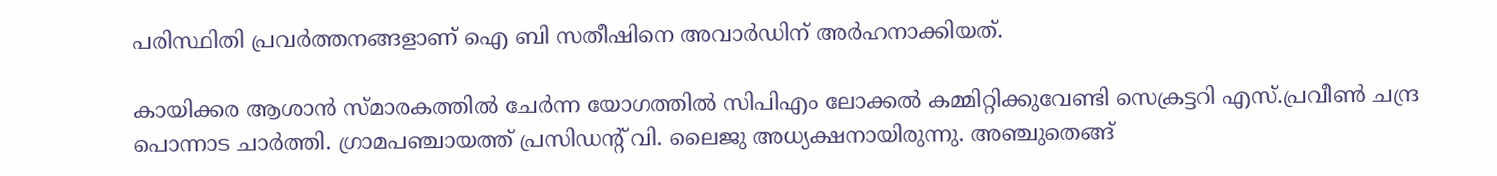പരിസ്ഥിതി പ്രവർത്തനങ്ങളാണ് ഐ ബി സതീഷിനെ അവാർഡിന് അർഹനാക്കിയത്.

കായിക്കര ആശാൻ സ്മാരകത്തിൽ ചേർന്ന യോഗത്തിൽ സിപിഎം ലോക്കൽ കമ്മിറ്റിക്കുവേണ്ടി സെക്രട്ടറി എസ്.പ്രവീൺ ചന്ദ്ര പൊന്നാട ചാർത്തി. ഗ്രാമപഞ്ചായത്ത് പ്രസിഡന്റ് വി. ലൈജു അധ്യക്ഷനായിരുന്നു. അഞ്ചുതെങ്ങ്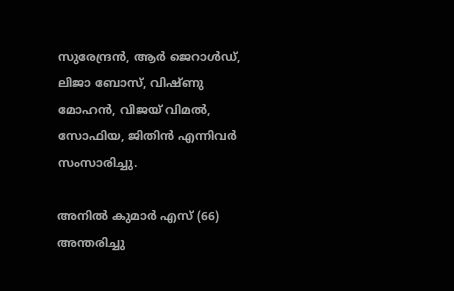സുരേന്ദ്രൻ, ആർ ജെറാൾഡ്, ലിജാ ബോസ്, വിഷ്ണു മോഹൻ, വിജയ് വിമൽ, സോഫിയ, ജിതിൻ എന്നിവർ സംസാരിച്ചു.

അനിൽ കുമാർ എസ് (66) അന്തരിച്ചു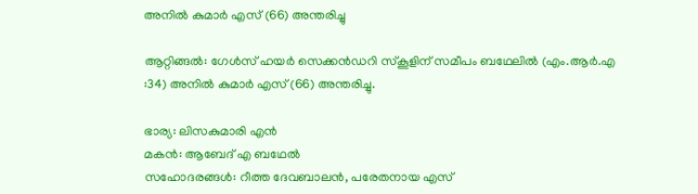അനിൽ കുമാർ എസ് (66) അന്തരിച്ചു

ആറ്റിങ്ങൽ: ഗേൾസ് ഹയർ സെക്കൻഡറി സ്കൂളിന് സമീപം ബഥേലിൽ (എം.ആർ.എ :34) അനിൽ കുമാർ എസ് (66) അന്തരിച്ചു.

ഭാര്യ: ലിസകുമാരി എൻ
മകൻ: ആബേദ് എ ബഥേൽ
സഹോദരങ്ങൾ: റീത്ത ദേവബാലൻ, പരേതനായ എസ്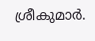ശ്രീകുമാർ.